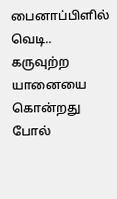பைனாப்பிளில் வெடி.. கருவுற்ற யானையை கொன்றது போல்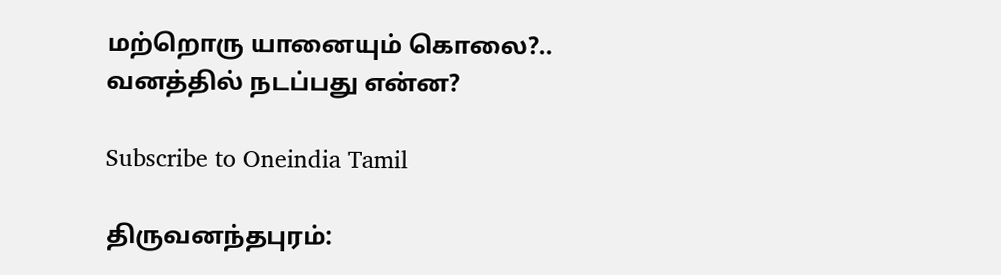மற்றொரு யானையும் கொலை?.. வனத்தில் நடப்பது என்ன?

Subscribe to Oneindia Tamil

திருவனந்தபுரம்: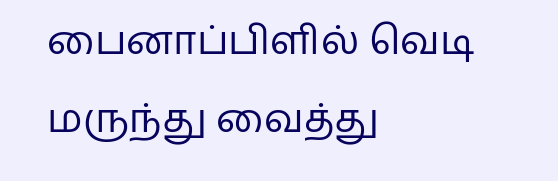பைனாப்பிளில் வெடி மருந்து வைத்து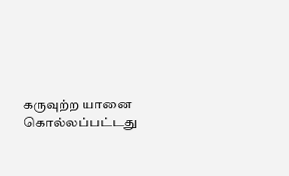கருவுற்ற யானை கொல்லப்பட்டது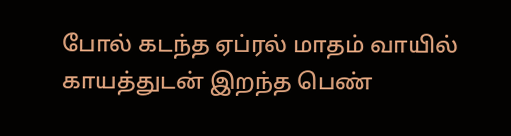போல் கடந்த ஏப்ரல் மாதம் வாயில் காயத்துடன் இறந்த பெண்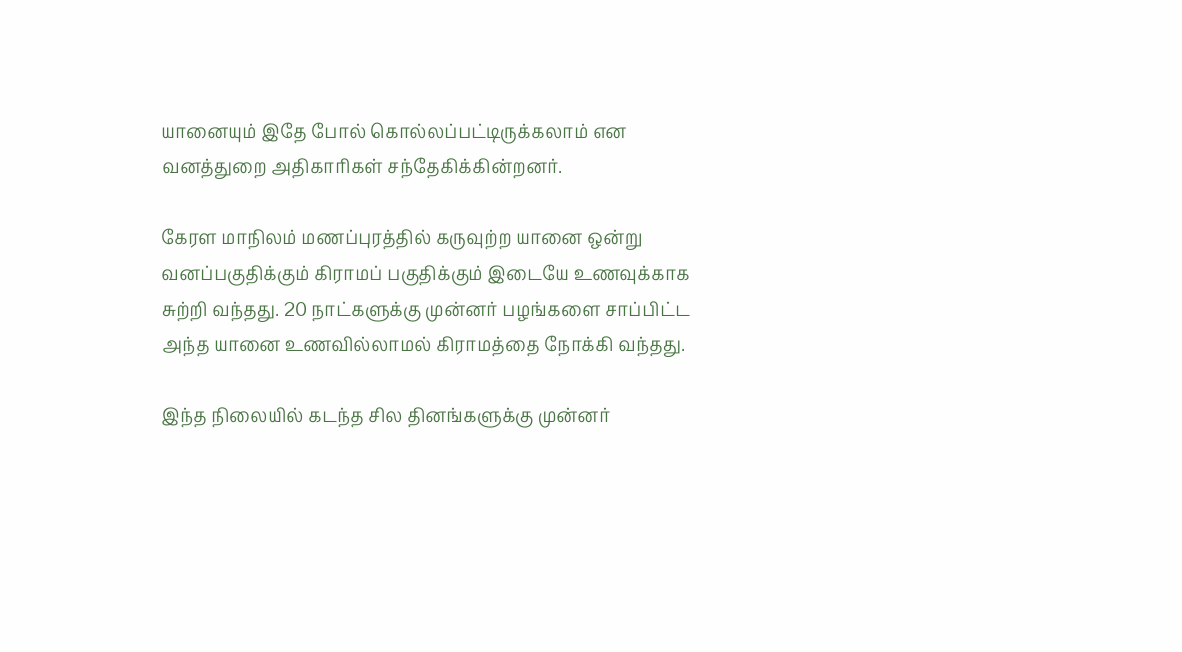யானையும் இதே போல் கொல்லப்பட்டிருக்கலாம் என வனத்துறை அதிகாரிகள் சந்தேகிக்கின்றனர்.

கேரள மாநிலம் மணப்புரத்தில் கருவுற்ற யானை ஒன்று வனப்பகுதிக்கும் கிராமப் பகுதிக்கும் இடையே உணவுக்காக சுற்றி வந்தது. 20 நாட்களுக்கு முன்னர் பழங்களை சாப்பிட்ட அந்த யானை உணவில்லாமல் கிராமத்தை நோக்கி வந்தது.

இந்த நிலையில் கடந்த சில தினங்களுக்கு முன்னர்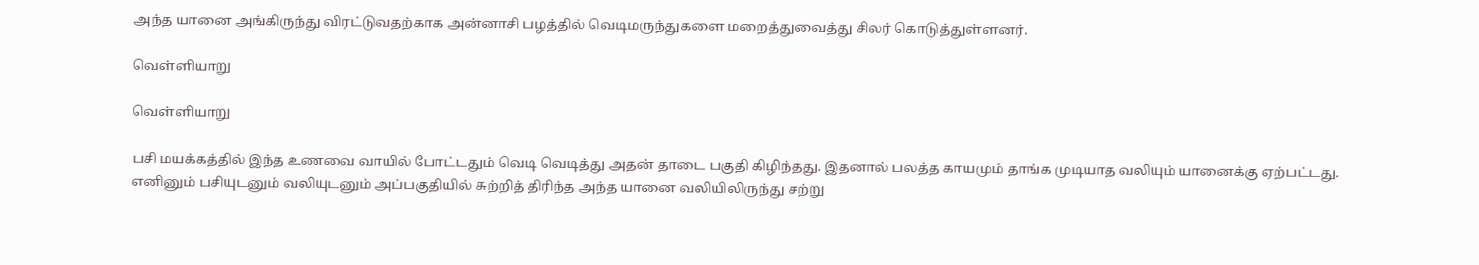அந்த யானை அங்கிருந்து விரட்டுவதற்காக அன்னாசி பழத்தில் வெடிமருந்துகளை மறைத்துவைத்து சிலர் கொடுத்துள்ளனர்.

வெள்ளியாறு

வெள்ளியாறு

பசி மயக்கத்தில் இந்த உணவை வாயில் போட்டதும் வெடி வெடித்து அதன் தாடை பகுதி கிழிந்தது. இதனால் பலத்த காயமும் தாங்க முடியாத வலியும் யானைக்கு ஏற்பட்டது. எனினும் பசியுடனும் வலியுடனும் அப்பகுதியில் சுற்றித் திரிந்த அந்த யானை வலியிலிருந்து சற்று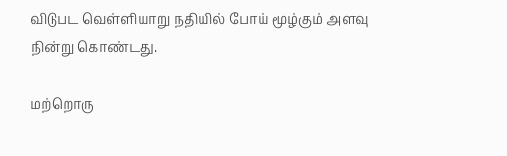விடுபட வெள்ளியாறு நதியில் போய் மூழ்கும் அளவு நின்று கொண்டது.

மற்றொரு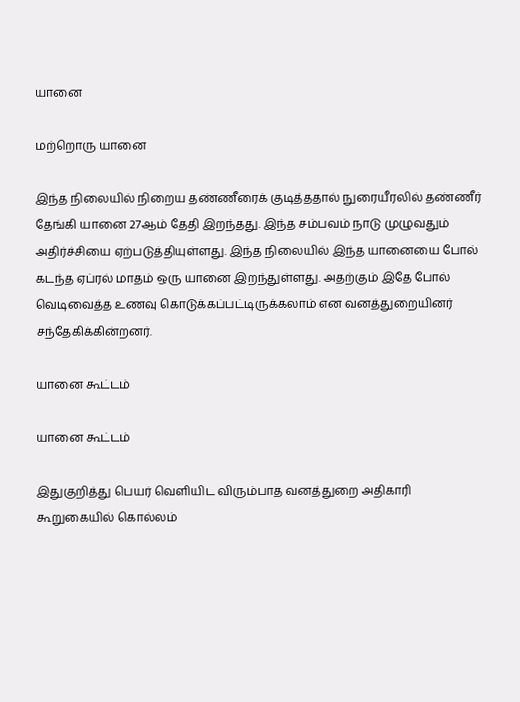யானை

மற்றொரு யானை

இந்த நிலையில் நிறைய தண்ணீரைக் குடித்ததால் நுரையீரலில் தண்ணீர் தேங்கி யானை 27ஆம் தேதி இறந்தது. இந்த சம்பவம் நாடு முழுவதும் அதிர்ச்சியை ஏற்படுத்தியுள்ளது. இந்த நிலையில் இந்த யானையை போல் கடந்த ஏப்ரல் மாதம் ஒரு யானை இறந்துள்ளது. அதற்கும் இதே போல் வெடிவைத்த உணவு கொடுக்கப்பட்டிருக்கலாம் என வனத்துறையினர் சந்தேகிக்கின்றனர்.

யானை கூட்டம்

யானை கூட்டம்

இதுகுறித்து பெயர் வெளியிட விரும்பாத வனத்துறை அதிகாரி கூறுகையில் கொல்லம்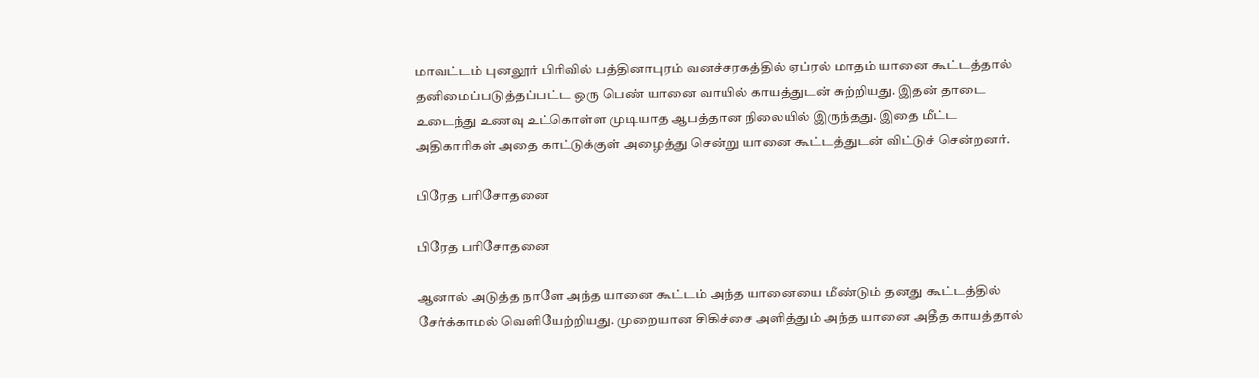மாவட்டம் புனலூர் பிரிவில் பத்தினாபுரம் வனச்சரகத்தில் ஏப்ரல் மாதம் யானை கூட்டத்தால் தனிமைப்படுத்தப்பட்ட ஒரு பெண் யானை வாயில் காயத்துடன் சுற்றியது. இதன் தாடை உடைந்து உணவு உட்கொள்ள முடியாத ஆபத்தான நிலையில் இருந்தது. இதை மீட்ட அதிகாரிகள் அதை காட்டுக்குள் அழைத்து சென்று யானை கூட்டத்துடன் விட்டுச் சென்றனர்.

பிரேத பரிசோதனை

பிரேத பரிசோதனை

ஆனால் அடுத்த நாளே அந்த யானை கூட்டம் அந்த யானையை மீண்டும் தனது கூட்டத்தில் சேர்க்காமல் வெளியேற்றியது. முறையான சிகிச்சை அளித்தும் அந்த யானை அதீத காயத்தால்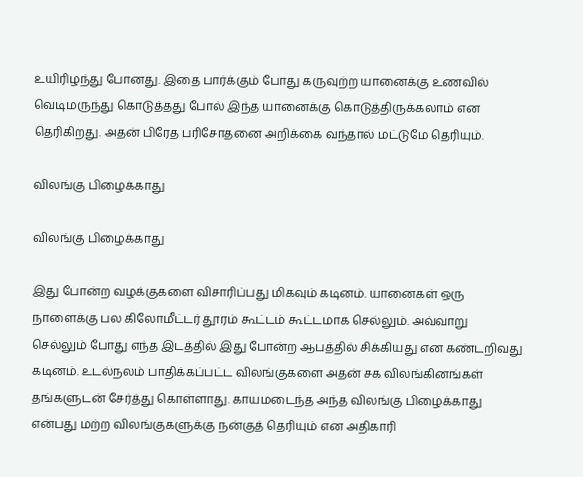உயிரிழந்து போனது. இதை பார்க்கும் போது கருவுற்ற யானைக்கு உணவில் வெடிமருந்து கொடுத்தது போல் இந்த யானைக்கு கொடுத்திருக்கலாம் என தெரிகிறது. அதன் பிரேத பரிசோதனை அறிக்கை வந்தால் மட்டுமே தெரியும்.

விலங்கு பிழைக்காது

விலங்கு பிழைக்காது

இது போன்ற வழக்குகளை விசாரிப்பது மிகவும் கடினம். யானைகள் ஒரு நாளைக்கு பல கிலோமீட்டர் தூரம் கூட்டம் கூட்டமாக செல்லும். அவ்வாறு செல்லும் போது எந்த இடத்தில் இது போன்ற ஆபத்தில் சிக்கியது என கண்டறிவது கடினம். உடல்நலம் பாதிக்கப்பட்ட விலங்குகளை அதன் சக விலங்கினங்கள் தங்களுடன் சேர்த்து கொள்ளாது. காயமடைந்த அந்த விலங்கு பிழைக்காது என்பது மற்ற விலங்குகளுக்கு நன்குத் தெரியும் என அதிகாரி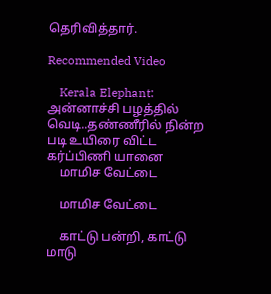தெரிவித்தார்.

Recommended Video

    Kerala Elephant: அன்னாச்சி பழத்தில் வெடி..தண்ணீரில் நின்ற படி உயிரை விட்ட கர்ப்பிணி யானை
    மாமிச வேட்டை

    மாமிச வேட்டை

    காட்டு பன்றி, காட்டு மாடு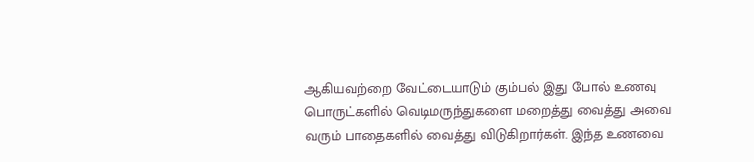ஆகியவற்றை வேட்டையாடும் கும்பல் இது போல் உணவு பொருட்களில் வெடிமருந்துகளை மறைத்து வைத்து அவை வரும் பாதைகளில் வைத்து விடுகிறார்கள். இந்த உணவை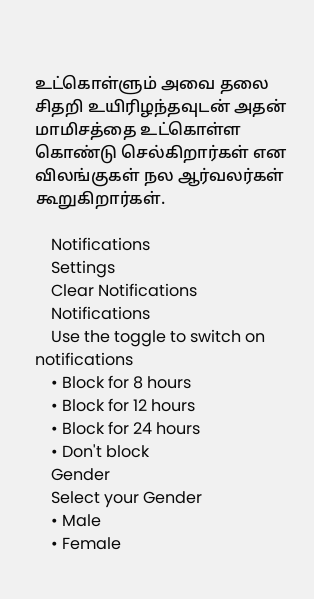உட்கொள்ளும் அவை தலை சிதறி உயிரிழந்தவுடன் அதன் மாமிசத்தை உட்கொள்ள கொண்டு செல்கிறார்கள் என விலங்குகள் நல ஆர்வலர்கள் கூறுகிறார்கள்.

    Notifications
    Settings
    Clear Notifications
    Notifications
    Use the toggle to switch on notifications
    • Block for 8 hours
    • Block for 12 hours
    • Block for 24 hours
    • Don't block
    Gender
    Select your Gender
    • Male
    • Female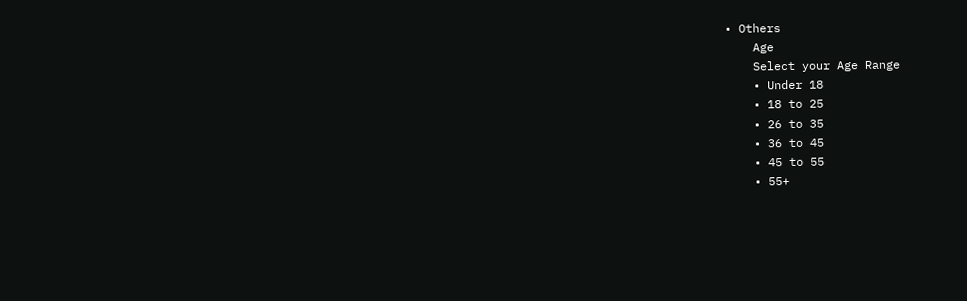• Others
    Age
    Select your Age Range
    • Under 18
    • 18 to 25
    • 26 to 35
    • 36 to 45
    • 45 to 55
    • 55+